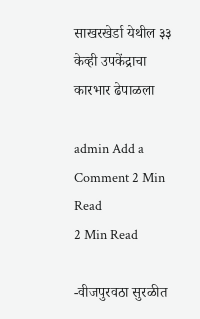साखरखेर्डा येथील ३३ केव्ही उपकेंद्राचा कारभार ढेपाळला

admin Add a Comment 2 Min Read
2 Min Read

-वीजपुरवठा सुरळीत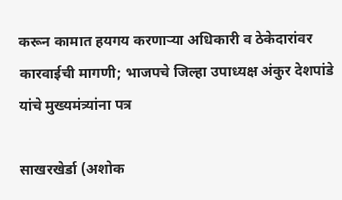करून कामात हयगय करणाऱ्या अधिकारी व ठेकेदारांवर कारवाईची मागणी; भाजपचे जिल्हा उपाध्यक्ष अंकुर देशपांडे यांचे मुख्यमंत्र्यांना पत्र

साखरखेर्डा (अशोक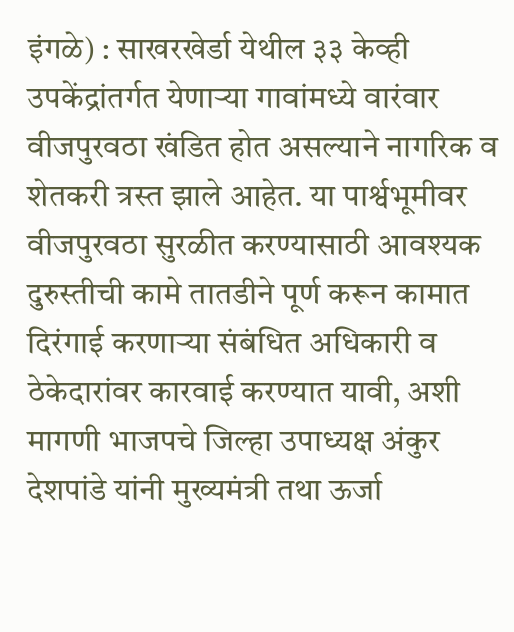इंगळे) : साखरखेर्डा येथील ३३ केव्ही उपकेंद्रांतर्गत येणाऱ्या गावांमध्ये वारंवार वीजपुरवठा खंडित होत असल्याने नागरिक व शेतकरी त्रस्त झाले आहेत. या पार्श्वभूमीवर वीजपुरवठा सुरळीत करण्यासाठी आवश्यक दुरुस्तीची कामे तातडीने पूर्ण करून कामात दिरंगाई करणाऱ्या संबंधित अधिकारी व ठेकेदारांवर कारवाई करण्यात यावी, अशी मागणी भाजपचे जिल्हा उपाध्यक्ष अंकुर देशपांडे यांनी मुख्यमंत्री तथा ऊर्जा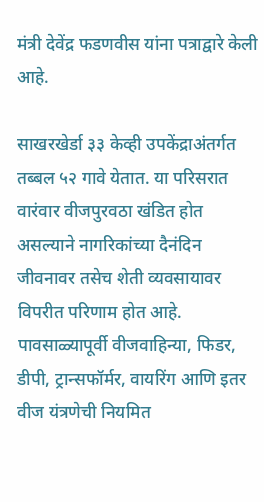मंत्री देवेंद्र फडणवीस यांना पत्राद्वारे केली आहे.

साखरखेर्डा ३३ केव्ही उपकेंद्राअंतर्गत तब्बल ५२ गावे येतात. या परिसरात वारंवार वीजपुरवठा खंडित होत असल्याने नागरिकांच्या दैनंदिन जीवनावर तसेच शेती व्यवसायावर विपरीत परिणाम होत आहे. पावसाळ्यापूर्वी वीजवाहिन्या, फिडर, डीपी, ट्रान्सफॉर्मर, वायरिंग आणि इतर वीज यंत्रणेची नियमित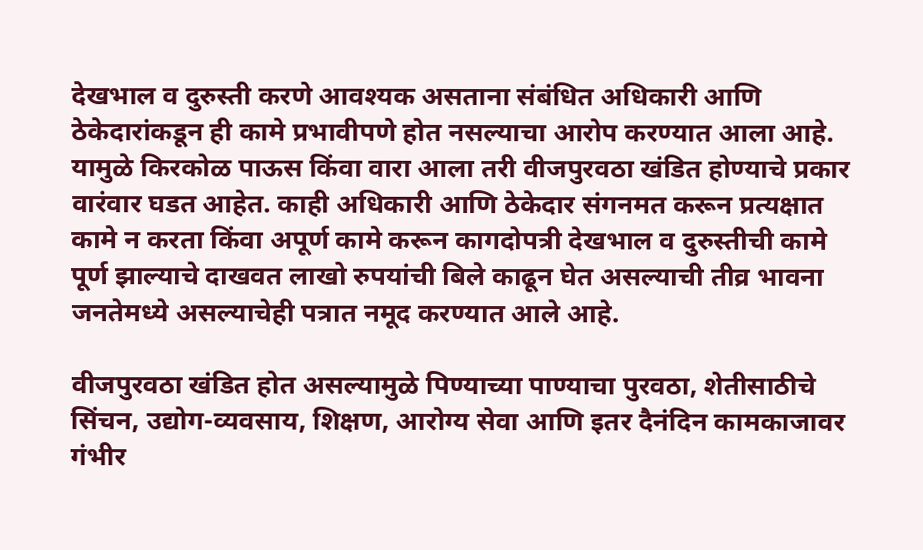देखभाल व दुरुस्ती करणे आवश्यक असताना संबंधित अधिकारी आणि ठेकेदारांकडून ही कामे प्रभावीपणे होत नसल्याचा आरोप करण्यात आला आहे. यामुळे किरकोळ पाऊस किंवा वारा आला तरी वीजपुरवठा खंडित होण्याचे प्रकार वारंवार घडत आहेत. काही अधिकारी आणि ठेकेदार संगनमत करून प्रत्यक्षात कामे न करता किंवा अपूर्ण कामे करून कागदोपत्री देखभाल व दुरुस्तीची कामे पूर्ण झाल्याचे दाखवत लाखो रुपयांची बिले काढून घेत असल्याची तीव्र भावना जनतेमध्ये असल्याचेही पत्रात नमूद करण्यात आले आहे.

वीजपुरवठा खंडित होत असल्यामुळे पिण्याच्या पाण्याचा पुरवठा, शेतीसाठीचे सिंचन, उद्योग-व्यवसाय, शिक्षण, आरोग्य सेवा आणि इतर दैनंदिन कामकाजावर गंभीर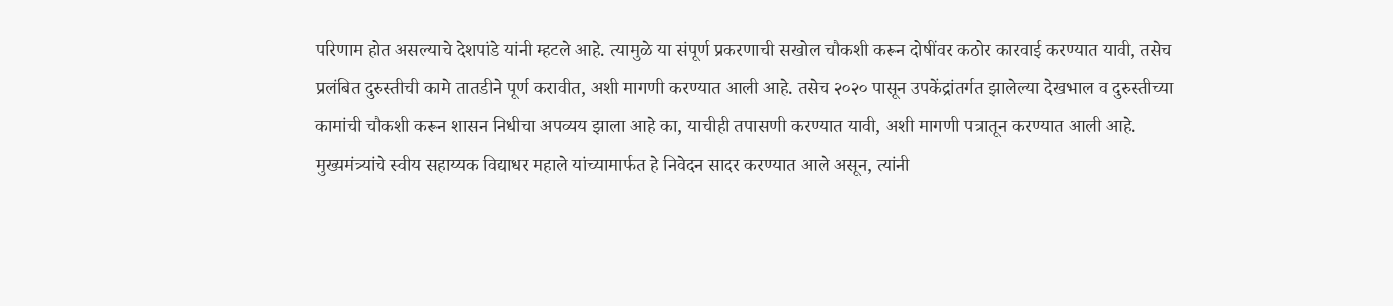परिणाम होत असल्याचे देशपांडे यांनी म्हटले आहे. त्यामुळे या संपूर्ण प्रकरणाची सखोल चौकशी करून दोषींवर कठोर कारवाई करण्यात यावी, तसेच प्रलंबित दुरुस्तीची कामे तातडीने पूर्ण करावीत, अशी मागणी करण्यात आली आहे. तसेच २०२० पासून उपकेंद्रांतर्गत झालेल्या देखभाल व दुरुस्तीच्या कामांची चौकशी करून शासन निधीचा अपव्यय झाला आहे का, याचीही तपासणी करण्यात यावी, अशी मागणी पत्रातून करण्यात आली आहे. मुख्यमंत्र्यांचे स्वीय सहाय्यक विद्याधर महाले यांच्यामार्फत हे निवेदन सादर करण्यात आले असून, त्यांनी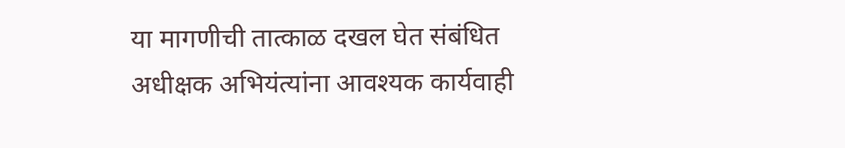या मागणीची तात्काळ दखल घेत संबंधित अधीक्षक अभियंत्यांना आवश्यक कार्यवाही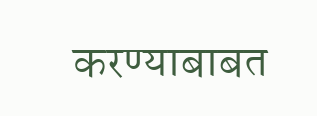करण्याबाबत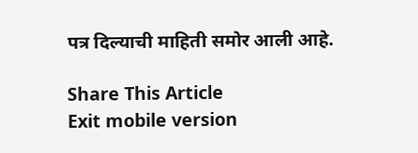पत्र दिल्याची माहिती समोर आली आहे.

Share This Article
Exit mobile version